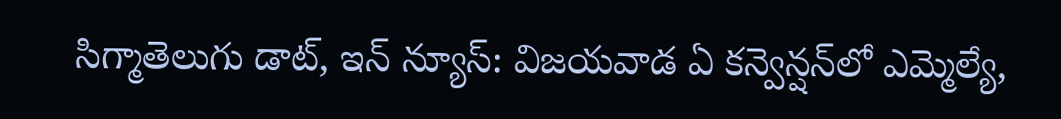సిగ్మాతెలుగు డాట్, ఇన్ న్యూస్: విజయవాడ ఏ కన్వెన్షన్‌లో ఎమ్మెల్యే,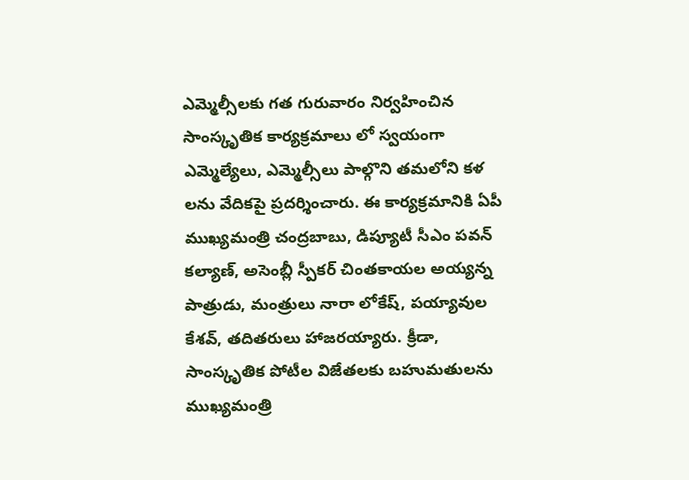ఎమ్మెల్సీలకు గత గురువారం నిర్వహించిన సాంస్కృతిక కార్యక్రమాలు లో స్వయంగా ఎమ్మెల్యేలు, ఎమ్మెల్సీలు పాల్గొని తమలోని కళ లను వేదికపై ప్రదర్శించారు. ఈ కార్యక్రమానికి ఏపీ ముఖ్యమంత్రి చంద్రబాబు, డిప్యూటీ సీఎం పవన్ కల్యాణ్, అసెంబ్లీ స్పీకర్ చింతకాయల అయ్యన్న పాత్రుడు, మంత్రులు నారా లోకేష్, పయ్యావుల కేశవ్, తదితరులు హాజరయ్యారు. క్రీడా, సాంస్కృతిక పోటీల విజేతలకు బహుమతులను ముఖ్యమంత్రి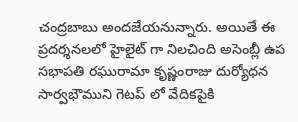చంద్రబాబు అందజేయనున్నారు. అయితే ఈ ప్రదర్శనలలో హైలైట్ గా నిలచింది అసెంబ్లీ ఉప సభాపతి రఘురామా కృష్ణంరాజు దుర్యోధన సార్వభౌముని గెటప్ లో వేదికపైకి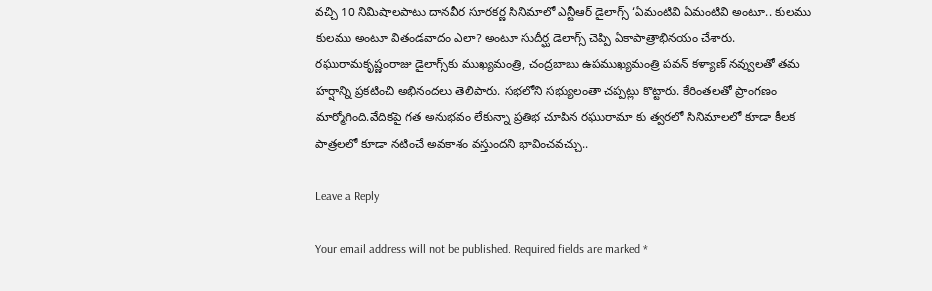వచ్చి 10 నిమిషాలపాటు దానవీర సూరకర్ణ సినిమాలో ఎన్టీఆర్ డైలాగ్స్ ‘ఏమంటివి ఏమంటివి అంటూ.. కులము కులము అంటూ వితండవాదం ఎలా? అంటూ సుదీర్ఘ డెలాగ్స్ చెప్పి ఏకాపాత్రాభినయం చేశారు. రఘురామకృష్ణంరాజు డైలాగ్స్‌కు ముఖ్యమంత్రి, చంద్రబాబు ఉపముఖ్యమంత్రి పవన్ కళ్యాణ్ నవ్వులతో తమ హర్షాన్ని ప్రకటించి అభినందలు తెలిపారు. సభలోని సభ్యులంతా చప్పట్లు కొట్టారు. కేరింతలతో ప్రాంగణం మార్మోగింది.వేదికపై గత అనుభవం లేకున్నా ప్రతిభ చూపిన రఘురామా కు త్వరలో సినిమాలలో కూడా కీలక పాత్రలలో కూడా నటించే అవకాశం వస్తుందని భావించవచ్చు..

Leave a Reply

Your email address will not be published. Required fields are marked *